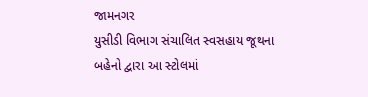જામનગર
યુસીડી વિભાગ સંચાલિત સ્વસહાય જૂથના બહેનો દ્વારા આ સ્ટોલમાં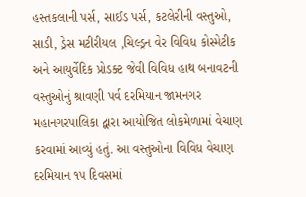હસ્તકલાની પર્સ, સાઈડ પર્સ, કટલેરીની વસ્તુઓ, સાડી, ડ્રેસ મટીરીયલ ,ચિલ્ડ્રન વેર વિવિધ કોસ્મેટીક અને આયુર્વેદિક પ્રોડક્ટ જેવી વિવિધ હાથ બનાવટની વસ્તુઓનું શ્રાવણી પર્વ દરમિયાન જામનગર મહાનગરપાલિકા દ્વારા આયોજિત લોકમેળામાં વેચાણ કરવામાં આવ્યું હતું. આ વસ્તુઓના વિવિધ વેચાણ દરમિયાન ૧૫ દિવસમાં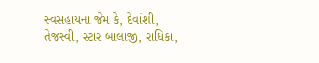સ્વસહાયના જેમ કે, દેવાંશી, તેજસ્વી, સ્ટાર બાલાજી, રાધિકા,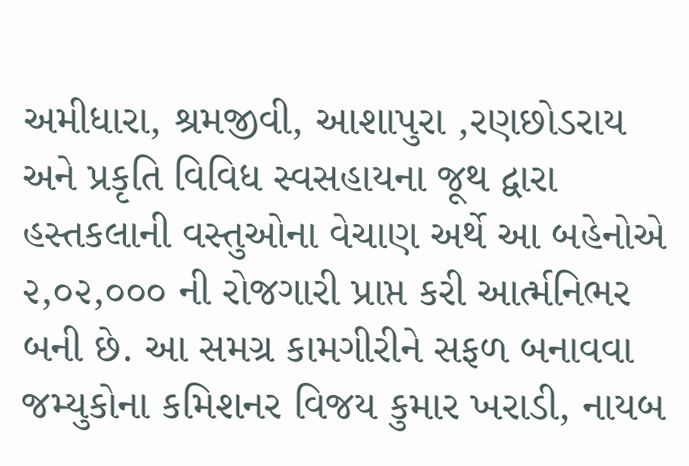અમીધારા, શ્રમજીવી, આશાપુરા ,રણછોડરાય અને પ્રકૃતિ વિવિધ સ્વસહાયના જૂથ દ્વારા હસ્તકલાની વસ્તુઓના વેચાણ અર્થે આ બહેનોએ ૨,૦૨,૦૦૦ ની રોજગારી પ્રાપ્ત કરી આર્ત્મનિભર બની છે. આ સમગ્ર કામગીરીને સફળ બનાવવા જમ્યુકોના કમિશનર વિજય કુમાર ખરાડી, નાયબ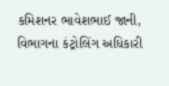કમિશનર ભાવેશભાઈ જાની, વિભાગના કંટ્રોલિંગ અધિકારી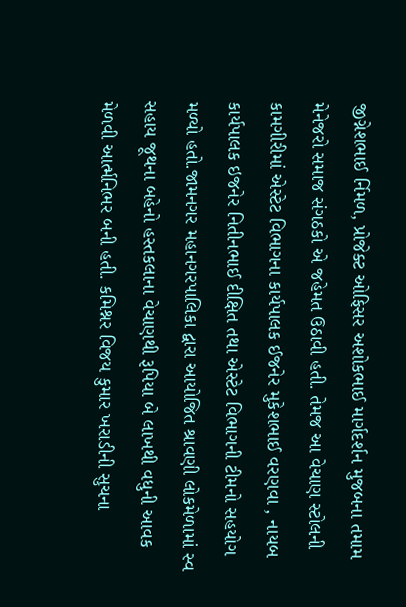જીગ્નેશભાઈ ર્નિમળ, પ્રોજેક્ટ ઓફિસર અશોકભાઈ માર્ગદર્શન મુજબના તમામ મેનેજરો સમાજ સંગઠકો એ જહેમત ઉઠાવી હતી. તેમજ આ વેચાણ સ્ટોલની કામગીરીમાં એસ્ટેટ વિભાગના કાર્યપાલક ઈજનેર મુકેશભાઈ વરણવા , નાયબ કાર્યપાલક ઇજનેર નિતીનભાઈ દીક્ષિત તથા એસ્ટેટ વિભાગની ટીમનો સહયોગ મળ્યો હતો.જામનગર મહાનગરપાલિકા દ્વારા આયોજિત શ્રાવણી લોકમેળામાં સ્વ સહાય જૂથના બહેનો હસ્તકલાના વેચાણથી રૂપિયા બે લાખથી વધુની આવક મેળવી આર્ત્મનિભર બની હતી. કમિશ્નર વિજય કુમાર ખરાડીની સુચના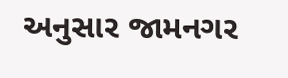અનુસાર જામનગર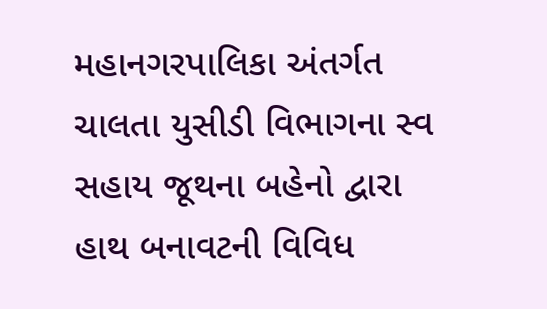મહાનગરપાલિકા અંતર્ગત ચાલતા યુસીડી વિભાગના સ્વ સહાય જૂથના બહેનો દ્વારા હાથ બનાવટની વિવિધ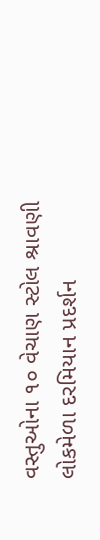વસ્તુઓના ૧૦ વેચાણ સ્ટોલ શ્રાવણી લોકમેળા દરમિયાન પ્રદર્શન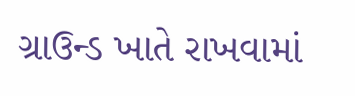ગ્રાઉન્ડ ખાતે રાખવામાં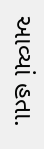આવ્યાં હતા.